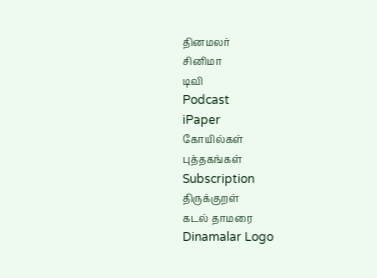தினமலர்
சினிமா
டிவி
Podcast
iPaper
கோயில்கள்
புத்தகங்கள்
Subscription
திருக்குறள்
கடல் தாமரை
Dinamalar Logo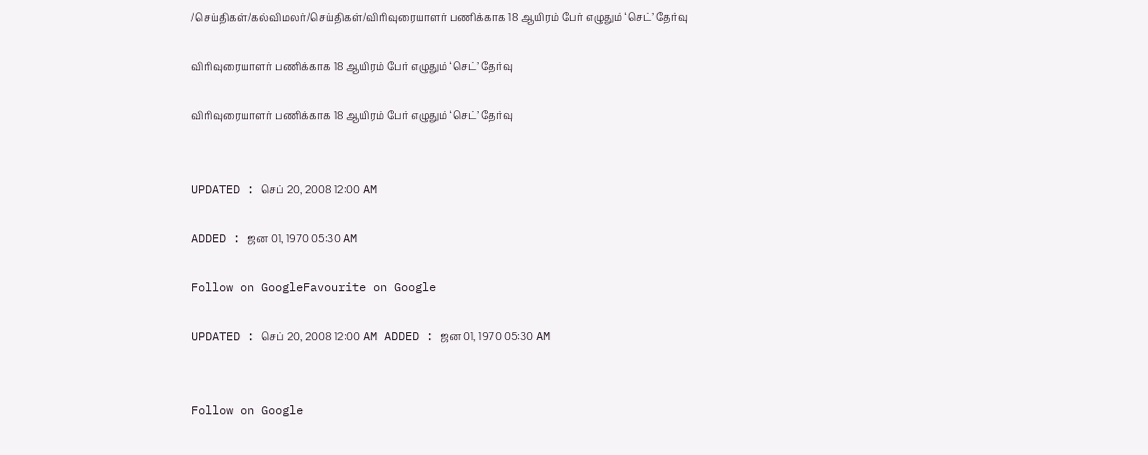/செய்திகள்/கல்விமலர்/செய்திகள்/விரிவுரையாளர் பணிக்காக 18 ஆயிரம் பேர் எழுதும் ‘செட்’ தேர்வு

விரிவுரையாளர் பணிக்காக 18 ஆயிரம் பேர் எழுதும் ‘செட்’ தேர்வு

விரிவுரையாளர் பணிக்காக 18 ஆயிரம் பேர் எழுதும் ‘செட்’ தேர்வு


UPDATED : செப் 20, 2008 12:00 AM

ADDED : ஜன 01, 1970 05:30 AM

Follow on GoogleFavourite on Google

UPDATED : செப் 20, 2008 12:00 AM ADDED : ஜன 01, 1970 05:30 AM


Follow on Google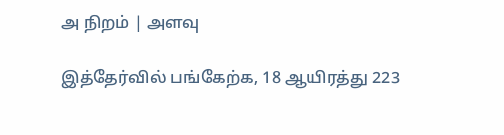அ நிறம் | அளவு

இத்தேர்வில் பங்கேற்க, 18 ஆயிரத்து 223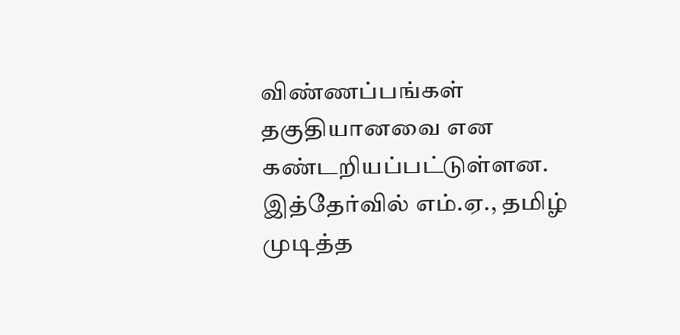விண்ணப்பங்கள் தகுதியானவை என கண்டறியப்பட்டுள்ளன.
இத்தேர்வில் எம்.ஏ., தமிழ் முடித்த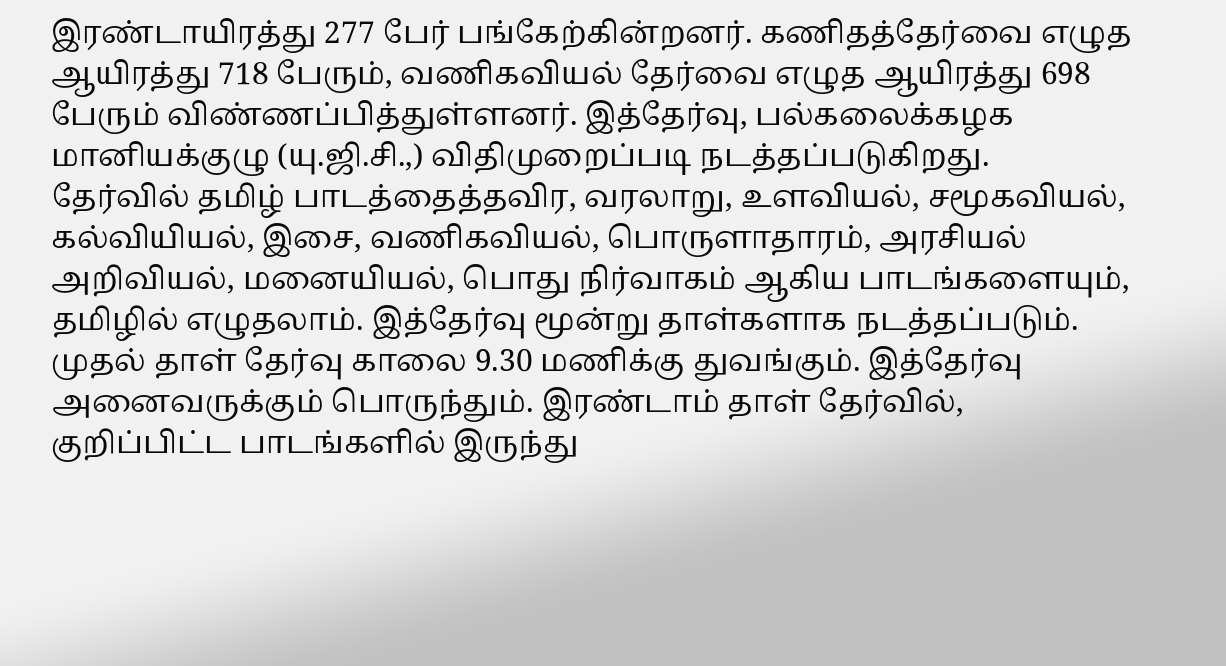இரண்டாயிரத்து 277 பேர் பங்கேற்கின்றனர். கணிதத்தேர்வை எழுத ஆயிரத்து 718 பேரும், வணிகவியல் தேர்வை எழுத ஆயிரத்து 698 பேரும் விண்ணப்பித்துள்ளனர். இத்தேர்வு, பல்கலைக்கழக மானியக்குழு (யு.ஜி.சி.,) விதிமுறைப்படி நடத்தப்படுகிறது.
தேர்வில் தமிழ் பாடத்தைத்தவிர, வரலாறு, உளவியல், சமூகவியல், கல்வியியல், இசை, வணிகவியல், பொருளாதாரம், அரசியல் அறிவியல், மனையியல், பொது நிர்வாகம் ஆகிய பாடங்களையும், தமிழில் எழுதலாம். இத்தேர்வு மூன்று தாள்களாக நடத்தப்படும்.
முதல் தாள் தேர்வு காலை 9.30 மணிக்கு துவங்கும். இத்தேர்வு அனைவருக்கும் பொருந்தும். இரண்டாம் தாள் தேர்வில், குறிப்பிட்ட பாடங்களில் இருந்து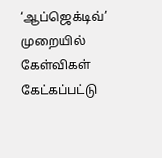‘ஆப்ஜெக்டிவ்’ முறையில் கேள்விகள் கேட்கப்பட்டு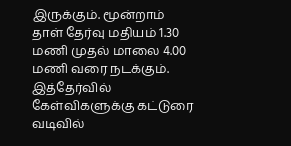இருக்கும். மூன்றாம் தாள் தேர்வு மதியம் 1.30 மணி முதல் மாலை 4.00 மணி வரை நடக்கும். இத்தேர்வில் கேள்விகளுக்கு கட்டுரை வடிவில்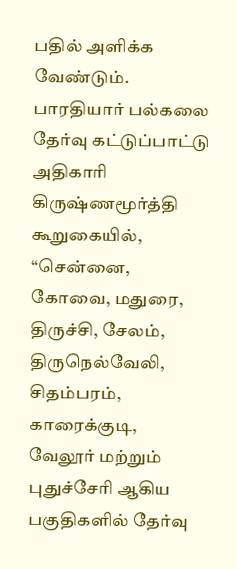பதில் அளிக்க வேண்டும்.
பாரதியார் பல்கலை தேர்வு கட்டுப்பாட்டு அதிகாரி கிருஷ்ணமூர்த்தி கூறுகையில், “சென்னை, கோவை, மதுரை, திருச்சி, சேலம், திருநெல்வேலி, சிதம்பரம், காரைக்குடி, வேலூர் மற்றும் புதுச்சேரி ஆகிய பகுதிகளில் தேர்வு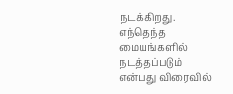நடக்கிறது. எந்தெந்த மையங்களில் நடத்தப்படும் என்பது விரைவில்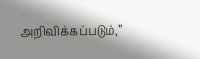அறிவிக்கப்படும்,”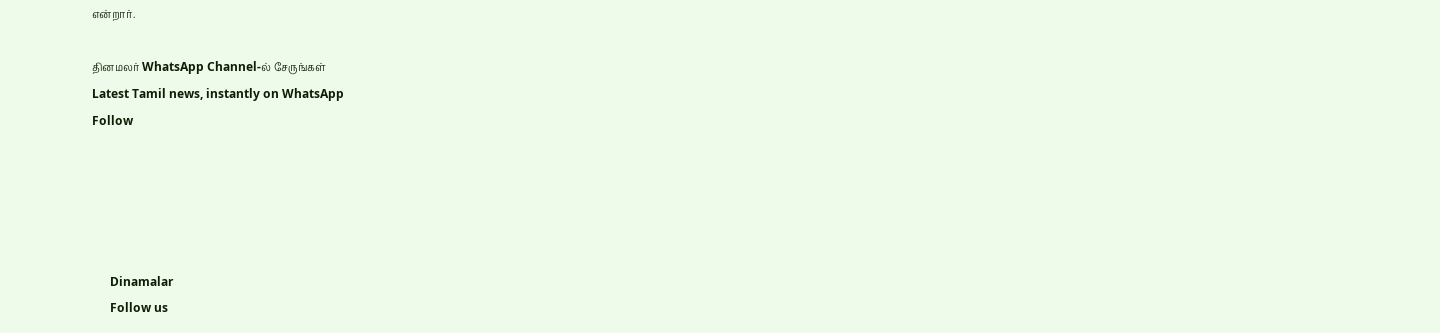என்றார்.

தினமலர் WhatsApp Channel-ல் சேருங்கள்
Latest Tamil news, instantly on WhatsApp
Follow





      Dinamalar
      Follow us